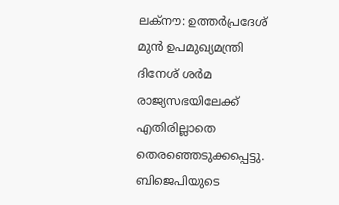ലക്നൗ: ഉത്തർപ്രദേശ് മുൻ ഉപമുഖ്യമന്ത്രി ദിനേശ് ശർമ രാജ്യസഭയിലേക്ക് എതിരില്ലാതെ തെരഞ്ഞെടുക്കപ്പെട്ടു. ബിജെപിയുടെ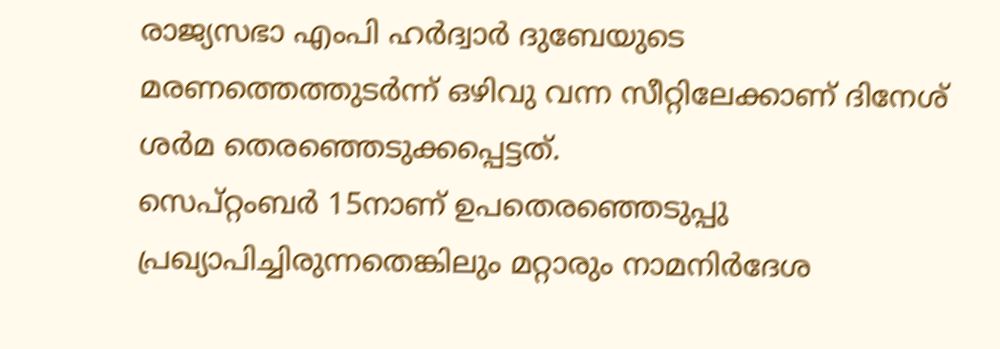രാജ്യസഭാ എംപി ഹർദ്വാർ ദുബേയുടെ മരണത്തെത്തുടർന്ന് ഒഴിവു വന്ന സീറ്റിലേക്കാണ് ദിനേശ് ശർമ തെരഞ്ഞെടുക്കപ്പെട്ടത്.
സെപ്റ്റംബർ 15നാണ് ഉപതെരഞ്ഞെടുപ്പു പ്രഖ്യാപിച്ചിരുന്നതെങ്കിലും മറ്റാരും നാമനിർദേശ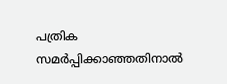പത്രിക സമർപ്പിക്കാഞ്ഞതിനാൽ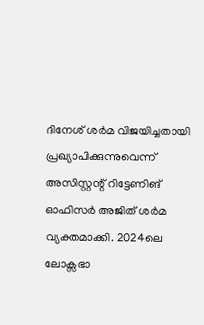ദിനേശ് ശർമ വിജയിച്ചതായി പ്രഖ്യാപിക്കുന്നുവെന്ന് അസിസ്റ്റന്റ് റിട്ടേണിങ് ഓഫിസർ അജിത് ശർമ വ്യക്തമാക്കി. 2024ലെ ലോക്സഭാ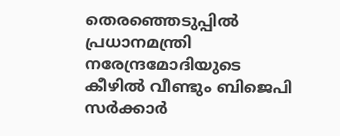തെരഞ്ഞെടുപ്പിൽ പ്രധാനമന്ത്രി നരേന്ദ്രമോദിയുടെ കീഴിൽ വീണ്ടും ബിജെപി സർക്കാർ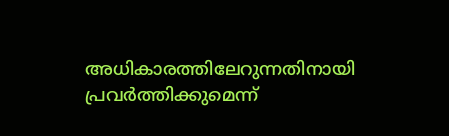അധികാരത്തിലേറുന്നതിനായി പ്രവർത്തിക്കുമെന്ന്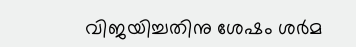വിജയിച്ചതിനു ശേഷം ശർമ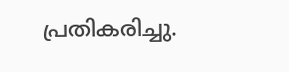പ്രതികരിച്ചു.